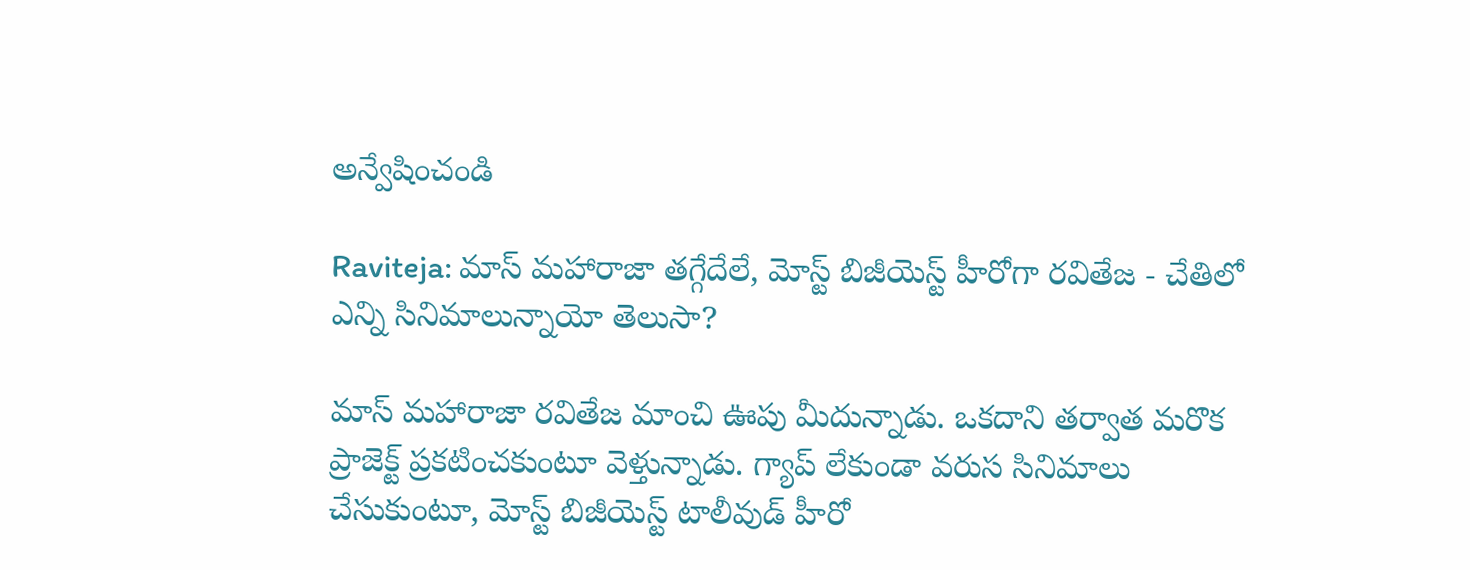అన్వేషించండి

Raviteja: మాస్ మహారాజా తగ్గేదేలే, మోస్ట్ బిజీయెస్ట్ హీరోగా రవితేజ - చేతిలో ఎన్ని సినిమాలున్నాయో తెలుసా?

మాస్ మహారాజా రవితేజ మాంచి ఊపు మీదున్నాడు. ఒకదాని తర్వాత మరొక ప్రాజెక్ట్ ప్రకటించకుంటూ వెళ్తున్నాడు. గ్యాప్ లేకుండా వరుస సినిమాలు చేసుకుంటూ, మోస్ట్ బిజీయెస్ట్ టాలీవుడ్ హీరో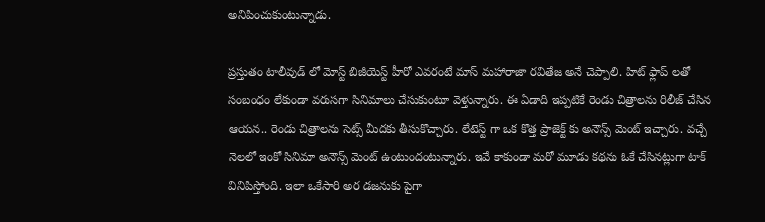అనిపించుకుంటున్నాడు.

ప్రస్తుతం టాలీవుడ్ లో మోస్ట్ బిజీయెస్ట్ హీరో ఎవరంటే మాస్ మహారాజా రవితేజ అనే చెప్పాలి. హిట్ ఫ్లాప్ లతో సంబంధం లేకుండా వరుసగా సినిమాలు చేసుకుంటూ వెళ్తున్నారు. ఈ ఏడాది ఇప్పటికే రెండు చిత్రాలను రిలీజ్ చేసిన ఆయన.. రెండు చిత్రాలను సెట్స్ మీదకు తీసుకొచ్చారు. లేటెస్ట్ గా ఒక కొత్త ప్రాజెక్ట్ కు అనౌన్స్ మెంట్ ఇచ్చారు. వచ్చే నెలలో ఇంకో సినిమా అనౌన్స్ మెంట్ ఉంటుందంటున్నారు. ఇవే కాకుండా మరో మూడు కథను ఓకే చేసినట్లుగా టాక్ వినిపిస్తోంది. ఇలా ఒకేసారి అర డజనుకు పైగా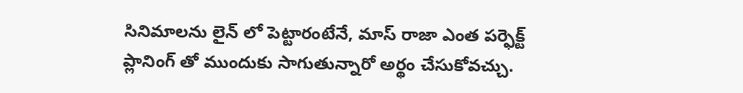సినిమాలను లైన్ లో పెట్టారంటేనే, మాస్ రాజా ఎంత పర్ఫెక్ట్ ప్లానింగ్ తో ముందుకు సాగుతున్నారో అర్థం చేసుకోవచ్చు.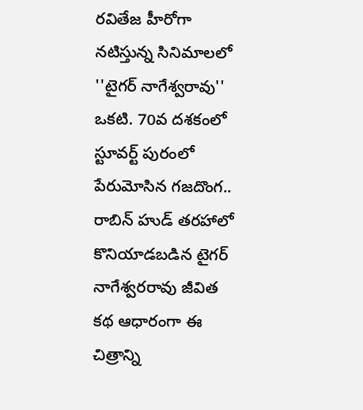రవితేజ హీరోగా నటిస్తున్న సినిమాలలో ''టైగర్ నాగేశ్వరావు'' ఒకటి. 70వ దశకంలో స్టూవర్ట్ పురంలో పేరుమోసిన గజదొంగ.. రాబిన్ హుడ్ తరహాలో కొనియాడబడిన టైగర్ నాగేశ్వరరావు జీవిత కథ ఆధారంగా ఈ చిత్రాన్ని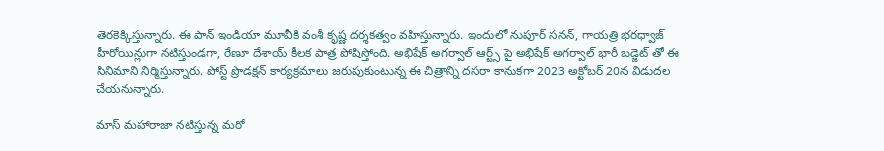తెరకెక్కిస్తున్నారు. ఈ పాన్ ఇండియా మూవీకి వంశీ కృష్ణ దర్శకత్వం వహిస్తున్నారు. ఇందులో నుపూర్ సనన్, గాయత్రి భరధ్వాజ్ హీరోయిన్లుగా నటిస్తుండగా, రేణూ దేశాయ్ కీలక పాత్ర పోషిస్తోంది. అభిషేక్ అగర్వాల్ ఆర్ట్స్ పై అభిషేక్ అగర్వాల్ భారీ బడ్జెట్ తో ఈ సినిమాని నిర్మిస్తున్నారు. పోస్ట్ ప్రొడక్షన్ కార్యక్రమాలు జరుపుకుంటున్న ఈ చిత్రాన్ని దసరా కానుకగా 2023 అక్టోబర్ 20న విడుదల చేయనున్నారు.

మాస్ మహారాజా నటిస్తున్న మరో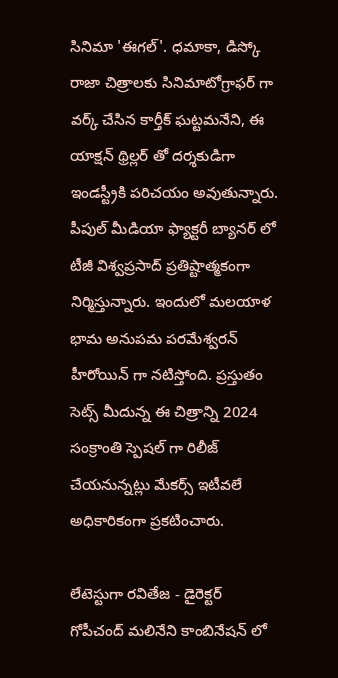సినిమా 'ఈగల్'. ధమాకా, డిస్కో రాజా చిత్రాలకు సినిమాటోగ్రాఫర్ గా వర్క్ చేసిన కార్తీక్ ఘట్టమనేని, ఈ యాక్షన్ థ్రిల్లర్ తో దర్శకుడిగా ఇండస్ట్రీకి పరిచయం అవుతున్నారు. పీపుల్ మీడియా ఫ్యాక్టరీ బ్యానర్ లో టీజీ విశ్వప్రసాద్ ప్రతిష్టాత్మకంగా నిర్మిస్తున్నారు. ఇందులో మలయాళ భామ అనుపమ పరమేశ్వరన్ హీరోయిన్ గా నటిస్తోంది. ప్రస్తుతం సెట్స్ మీదున్న ఈ చిత్రాన్ని 2024 సంక్రాంతి స్పెషల్ గా రిలీజ్ చేయనున్నట్లు మేకర్స్ ఇటీవలే అధికారికంగా ప్రకటించారు.

లేటెస్టుగా రవితేజ - డైరెక్టర్ గోపీచంద్ మలినేని కాంబినేషన్ లో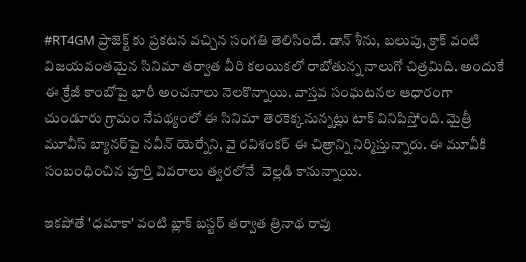#RT4GM ప్రాజెక్ట్ కు ప్రకటన వచ్చిన సంగతి తెలిసిందే. డాన్ శీను, బలుపు, క్రాక్ వంటి విజయవంతమైన సినిమా తర్వాత వీరి కలయికలో రాబోతున్న నాలుగో చిత్రమిది. అందుకే ఈ క్రేజీ కాంబోపై భారీ అంచనాలు నెలకొన్నాయి. వాస్తవ సంఘటనల ఆధారంగా చుండూరు గ్రామం నేపథ్యంలో ఈ సినిమా తెరకెక్కనున్నట్లు టాక్ వినిపిస్తోంది. మైత్రీ మూవీస్ బ్యానర్‌పై నవీన్ యెర్నేని, వై రవిశంకర్ ఈ చిత్రాన్ని నిర్మిస్తున్నారు. ఈ మూవీకి సంబంధించిన పూర్తి వివరాలు త్వరలోనే  వెల్లడి కానున్నాయి.

ఇకపోతే 'ధమాకా' వంటి బ్లాక్ బస్టర్ తర్వాత త్రినాథ రావు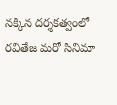నక్కిన దర్శకత్వంలో రవితేజ మరో సినిమా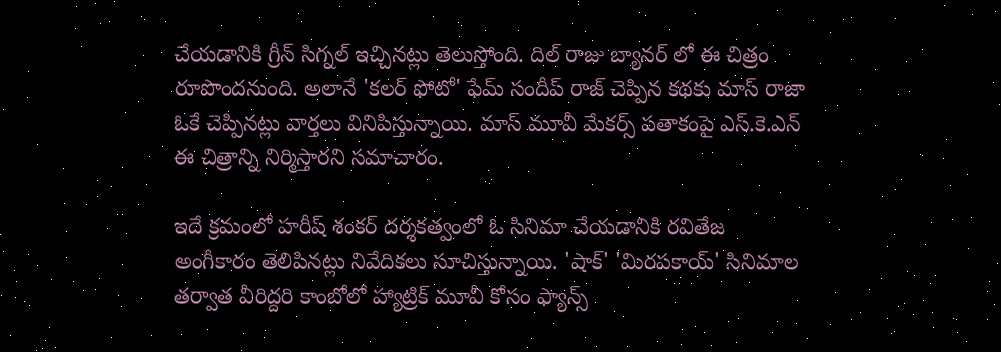చేయడానికి గ్రీన్ సిగ్నల్ ఇచ్చినట్లు తెలుస్తోంది. దిల్ రాజు బ్యానర్ లో ఈ చిత్రం రూపొందనుంది. అలానే 'కలర్ ఫోటో' ఫేమ్ సందీప్ రాజ్ చెప్పిన కథకు మాస్ రాజా ఓకే చెప్పినట్లు వార్తలు వినిపిస్తున్నాయి. మాస్ మూవీ మేకర్స్ పతాకంపై ఎస్.కె.ఎన్ ఈ చిత్రాన్ని నిర్మిస్తారని సమాచారం.

ఇదే క్రమంలో హరీష్ శంకర్ దర్శకత్వంలో ఓ సినిమా చేయడానికి రవితేజ అంగీకారం తెలిపినట్లు నివేదికలు సూచిస్తున్నాయి. 'షాక్' 'మిరపకాయ్' సినిమాల తర్వాత వీరిద్దరి కాంబోలో హ్యాట్రిక్ మూవీ కోసం ఫ్యాన్స్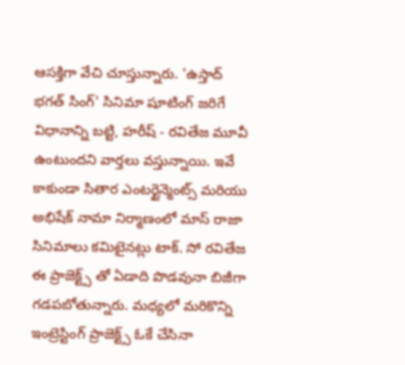ఆసక్తిగా వేచి చూస్తున్నారు. 'ఉస్తాద్ భగత్ సింగ్' సినిమా షూటింగ్ జరిగే విధానాన్ని బట్టి, హరీష్ - రవితేజ మూవీ ఉంటుందని వార్తలు వస్తున్నాయి. ఇవే కాకుండా సితార ఎంటర్టైన్మెంట్స్ మరియు అభిషేక్ నామా నిర్మాణంలో మాస్ రాజా సినిమాలు కమిటైనట్లు టాక్. సో రవితేజ ఈ ప్రాజెక్ట్స్ తో ఏడాది పొడవునా బిజీగా గడపబోతున్నారు. మధ్యలో మరికొన్ని ఇంట్రెస్టింగ్ ప్రాజెక్ట్స్ ఓకే చేసినా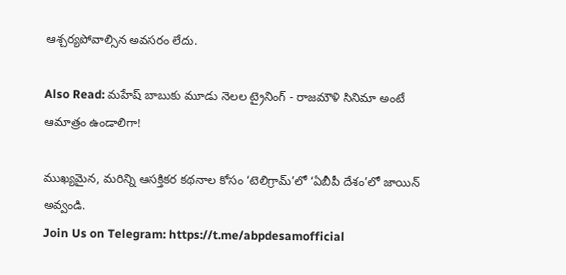ఆశ్చర్యపోవాల్సిన అవసరం లేదు.

Also Read: మహేష్ బాబుకు మూడు నెలల ట్రైనింగ్ - రాజమౌళి సినిమా అంటే ఆమాత్రం ఉండాలిగా!

ముఖ్యమైన, మరిన్ని ఆసక్తికర కథనాల కోసం ‘టెలిగ్రామ్’లో ‘ఏబీపీ దేశం’లో జాయిన్ అవ్వండి.
Join Us on Telegram: https://t.me/abpdesamofficial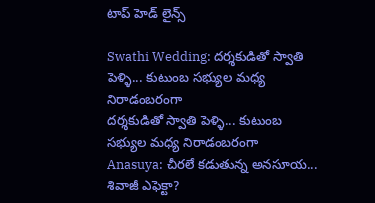టాప్ హెడ్ లైన్స్

Swathi Wedding: దర్శకుడితో స్వాతి పెళ్ళి... కుటుంబ సభ్యుల మధ్య నిరాడంబరంగా
దర్శకుడితో స్వాతి పెళ్ళి... కుటుంబ సభ్యుల మధ్య నిరాడంబరంగా
Anasuya: చీరలే కడుతున్న అనసూయ... శివాజీ ఎఫెక్టా?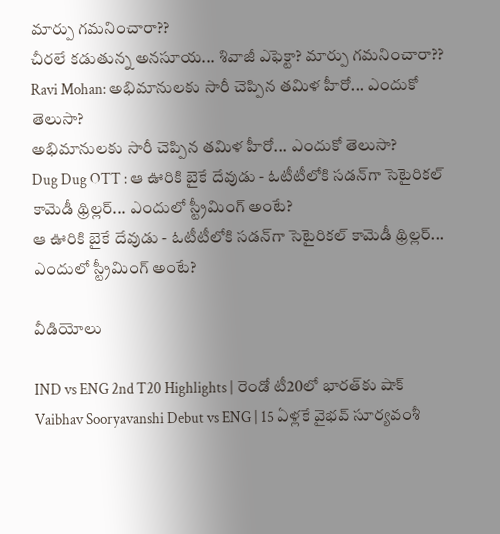మార్పు గమనించారా??
చీరలే కడుతున్న అనసూయ... శివాజీ ఎఫెక్టా? మార్పు గమనించారా??
Ravi Mohan: అభిమానులకు సారీ చెప్పిన తమిళ హీరో... ఎందుకో తెలుసా?
అభిమానులకు సారీ చెప్పిన తమిళ హీరో... ఎందుకో తెలుసా?
Dug Dug OTT : ఆ ఊరికి బైకే దేవుడు - ఓటీటీలోకి సడన్‌గా సెటైరికల్ కామెడీ థ్రిల్లర్... ఎందులో స్ట్రీమింగ్ అంటే?
ఆ ఊరికి బైకే దేవుడు - ఓటీటీలోకి సడన్‌గా సెటైరికల్ కామెడీ థ్రిల్లర్... ఎందులో స్ట్రీమింగ్ అంటే?

వీడియోలు

IND vs ENG 2nd T20 Highlights | రెండో టీ20లో భారత్‌కు షాక్
Vaibhav Sooryavanshi Debut vs ENG | 15 ఏళ్లకే వైభవ్ సూర్యవంశీ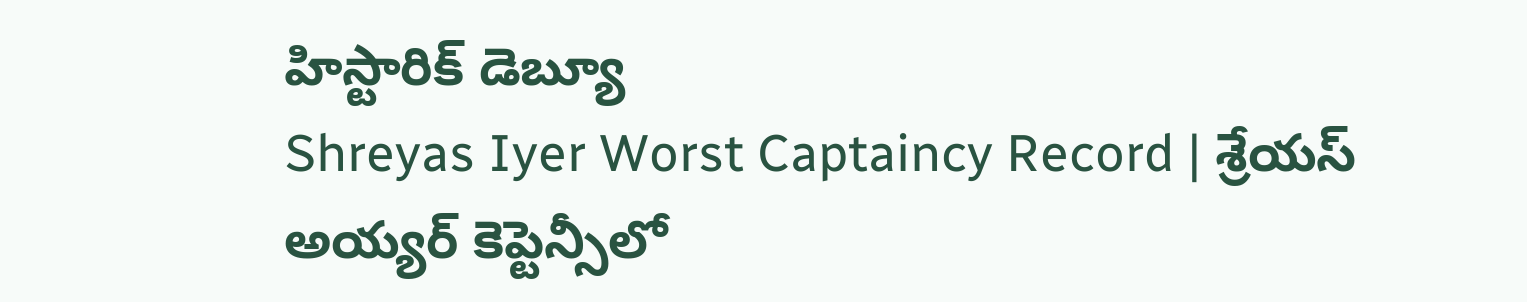హిస్టారిక్ డెబ్యూ
Shreyas Iyer Worst Captaincy Record | శ్రేయస్ అయ్యర్ కెప్టెన్సీలో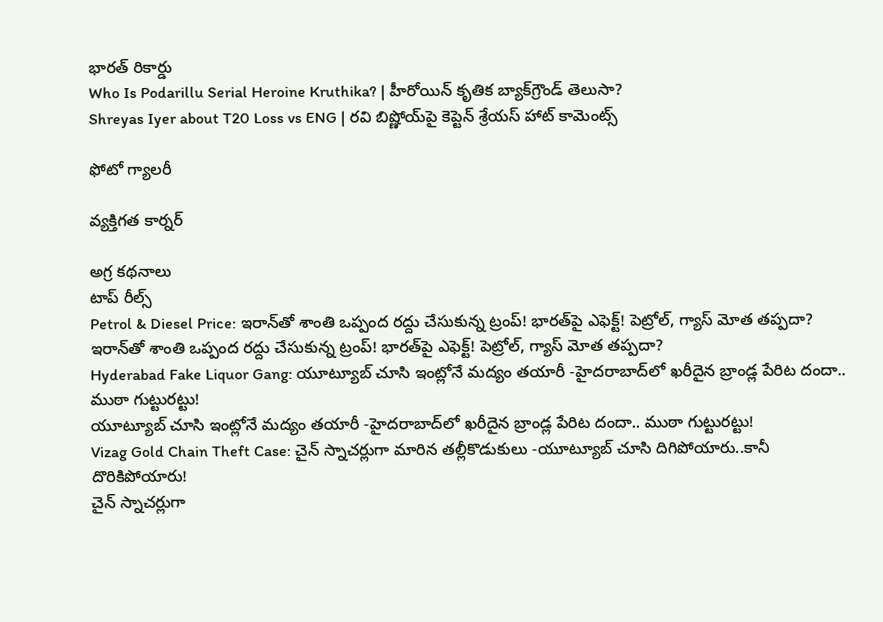భారత్ రికార్డు
Who Is Podarillu Serial Heroine Kruthika? | హీరోయిన్ కృతిక బ్యాక్‌గ్రౌండ్ తెలుసా?
Shreyas Iyer about T20 Loss vs ENG | రవి బిష్ణోయ్‌పై కెప్టెన్ శ్రేయస్ హాట్ కామెంట్స్

ఫోటో గ్యాలరీ

వ్యక్తిగత కార్నర్

అగ్ర కథనాలు
టాప్ రీల్స్
Petrol & Diesel Price: ఇరాన్‌తో శాంతి ఒప్పంద రద్దు చేసుకున్న ట్రంప్‌! భారత్‌పై ఎఫెక్ట్‌! పెట్రోల్, గ్యాస్ మోత తప్పదా?
ఇరాన్‌తో శాంతి ఒప్పంద రద్దు చేసుకున్న ట్రంప్‌! భారత్‌పై ఎఫెక్ట్‌! పెట్రోల్, గ్యాస్ మోత తప్పదా?
Hyderabad Fake Liquor Gang: యూట్యూబ్ చూసి ఇంట్లోనే మద్యం తయారీ -హైదరాబాద్‌లో ఖరీదైన బ్రాండ్ల పేరిట దందా.. ముఠా గుట్టురట్టు!
యూట్యూబ్ చూసి ఇంట్లోనే మద్యం తయారీ -హైదరాబాద్‌లో ఖరీదైన బ్రాండ్ల పేరిట దందా.. ముఠా గుట్టురట్టు!
Vizag Gold Chain Theft Case: చైన్ స్నాచర్లుగా మారిన తల్లీకొడుకులు -యూట్యూబ్ చూసి దిగిపోయారు..కానీ దొరికిపోయారు!
చైన్ స్నాచర్లుగా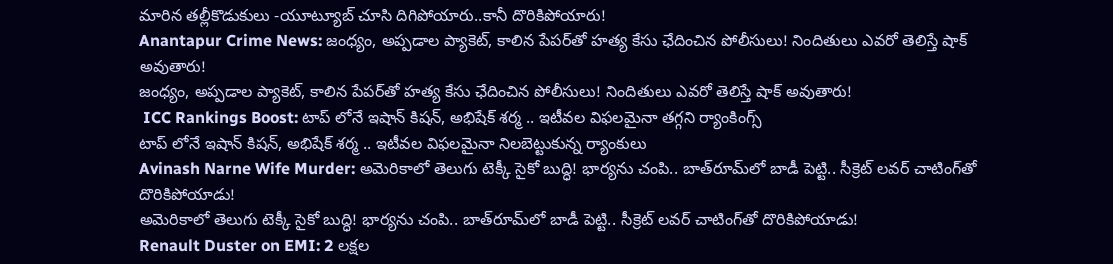మారిన తల్లీకొడుకులు -యూట్యూబ్ చూసి దిగిపోయారు..కానీ దొరికిపోయారు!
Anantapur Crime News: జంధ్యం, అప్పడాల ప్యాకెట్‌, కాలిన పేపర్‌తో హత్య కేసు ఛేదించిన పోలీసులు! నిందితులు ఎవరో తెలిస్తే షాక్ అవుతారు!
జంధ్యం, అప్పడాల ప్యాకెట్‌, కాలిన పేపర్‌తో హత్య కేసు ఛేదించిన పోలీసులు! నిందితులు ఎవరో తెలిస్తే షాక్ అవుతారు!
 ICC Rankings Boost: టాప్ లోనే ఇషాన్ కిషన్, అభిషేక్ శర్మ .. ఇటీవల విఫలమైనా తగ్గని ర్యాంకింగ్స్
టాప్ లోనే ఇషాన్ కిషన్, అభిషేక్ శర్మ .. ఇటీవల విఫలమైనా నిలబెట్టుకున్న ర్యాంకులు
Avinash Narne Wife Murder: అమెరికాలో తెలుగు టెక్కీ సైకో బుద్ధి! భార్యను చంపి.. బాత్‌రూమ్‌లో బాడీ పెట్టి.. సీక్రెట్ లవర్ చాటింగ్‌తో దొరికిపోయాడు!
అమెరికాలో తెలుగు టెక్కీ సైకో బుద్ధి! భార్యను చంపి.. బాత్‌రూమ్‌లో బాడీ పెట్టి.. సీక్రెట్ లవర్ చాటింగ్‌తో దొరికిపోయాడు!
Renault Duster on EMI: 2 లక్షల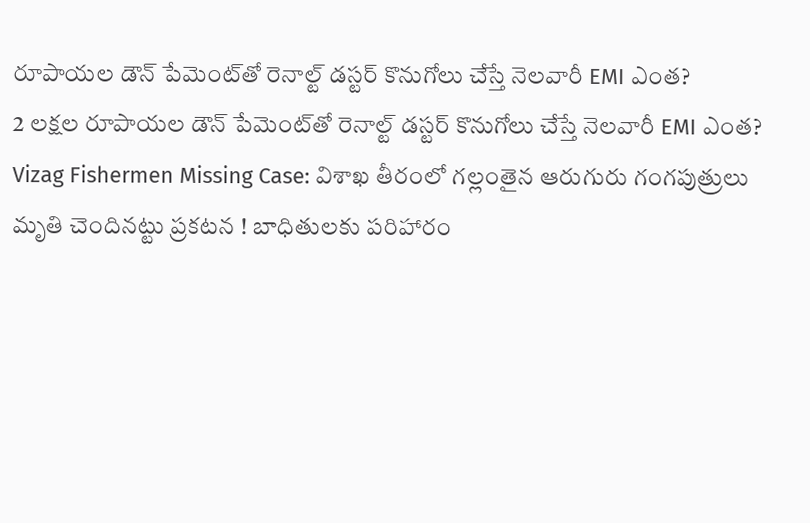రూపాయల డౌన్ పేమెంట్‌తో రెనాల్ట్ డస్టర్ కొనుగోలు చేస్తే నెలవారీ EMI ఎంత?
2 లక్షల రూపాయల డౌన్ పేమెంట్‌తో రెనాల్ట్ డస్టర్ కొనుగోలు చేస్తే నెలవారీ EMI ఎంత?
Vizag Fishermen Missing Case: విశాఖ తీరంలో గల్లంతైన ఆరుగురు గంగపుత్రులు మృతి చెందినట్టు ప్రకటన ! బాధితులకు పరిహారం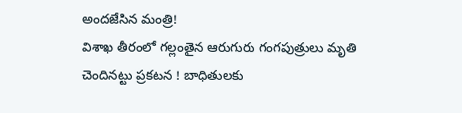అందజేసిన మంత్రి!
విశాఖ తీరంలో గల్లంతైన ఆరుగురు గంగపుత్రులు మృతి చెందినట్టు ప్రకటన ! బాధితులకు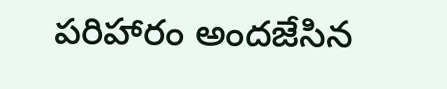పరిహారం అందజేసిన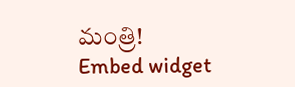మంత్రి!
Embed widget